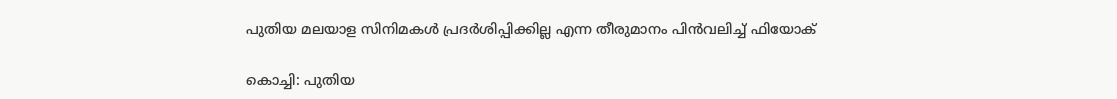പുതിയ മലയാള സിനിമകൾ പ്രദർശിപ്പിക്കില്ല എന്ന തീരുമാനം പിൻവലിച്ച് ഫിയോക്

കൊച്ചി: പുതിയ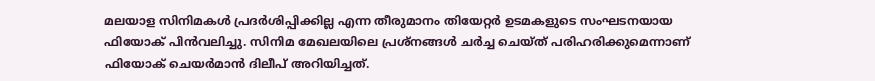മലയാള സിനിമകൾ പ്രദർശിപ്പിക്കില്ല എന്ന തീരുമാനം തിയേറ്റർ ഉടമകളുടെ സംഘടനയായ ഫിയോക് പിൻവലിച്ചു. സിനിമ മേഖലയിലെ പ്രശ്‌നങ്ങൾ ചർച്ച ചെയ്ത് പരിഹരിക്കുമെന്നാണ് ഫിയോക് ചെയർമാൻ ദിലീപ് അറിയിച്ചത്.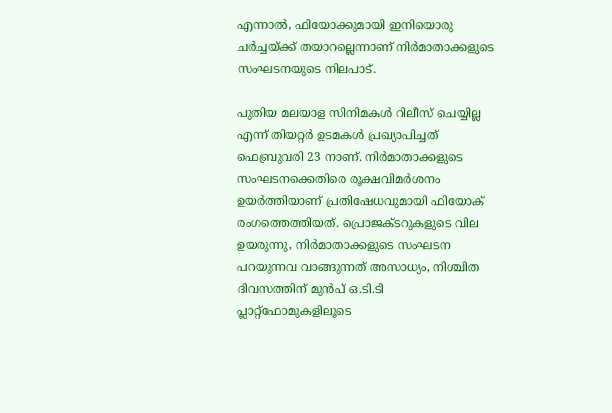എന്നാൽ, ഫിയോക്കുമായി ഇനിയൊരു ചർച്ചയ്ക്ക് തയാറല്ലെന്നാണ് നിർമാതാക്കളുടെ സംഘടനയുടെ നിലപാട്.

പുതിയ മലയാള സിനിമകൾ റിലീസ് ചെയ്യില്ല എന്ന് തിയറ്റർ ഉടമകൾ പ്രഖ്യാപിച്ചത് ഫെബ്രുവരി 23 നാണ്. നിർമാതാക്കളുടെ സംഘടനക്കെതിരെ രൂക്ഷവിമർശനം ഉയർത്തിയാണ് പ്രതിഷേധവുമായി ഫിയോക് രംഗത്തെത്തിയത്. പ്രൊജക്ടറുകളുടെ വില ഉയരുന്നു, നിർമാതാക്കളുടെ സംഘടന പറയുന്നവ വാങ്ങുന്നത് അസാധ്യം, നിശ്ചിത ദിവസത്തിന് മുൻപ് ഒ.ടി.ടി പ്ലാറ്റ്‌ഫോമുകളിലൂടെ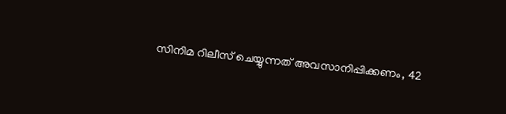സിനിമ റിലീസ് ചെയ്യുന്നത് അവസാനിപ്പിക്കണം, 42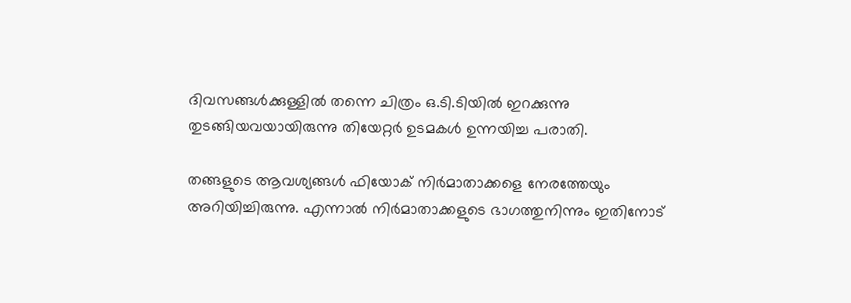ദിവസങ്ങൾക്കുള്ളിൽ തന്നെ ചിത്രം ഒ.ടി.ടിയിൽ ഇറക്കുന്നു തുടങ്ങിയവയായിരുന്നു തിയേറ്റർ ഉടമകൾ ഉന്നയിച്ച പരാതി.

തങ്ങളുടെ ആവശ്യങ്ങൾ ഫിയോക് നിർമാതാക്കളെ നേരത്തേയും അറിയിച്ചിരുന്നു. എന്നാൽ നിർമാതാക്കളുടെ ഭാഗത്തുനിന്നും ഇതിനോട്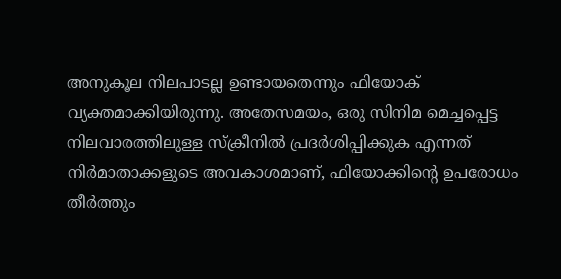അനുകൂല നിലപാടല്ല ഉണ്ടായതെന്നും ഫിയോക് വ്യക്തമാക്കിയിരുന്നു. അതേസമയം, ഒരു സിനിമ മെച്ചപ്പെട്ട നിലവാരത്തിലുള്ള സ്‌ക്രീനിൽ പ്രദർശിപ്പിക്കുക എന്നത് നിർമാതാക്കളുടെ അവകാശമാണ്, ഫിയോക്കിന്റെ ഉപരോധം തീർത്തും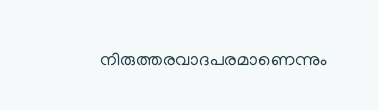നിരുത്തരവാദപരമാണെന്നും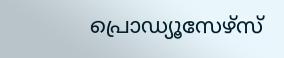പ്രൊഡ്യൂസേഴ്സ്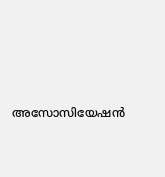അസോസിയേഷൻ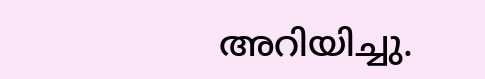അറിയിച്ചു.